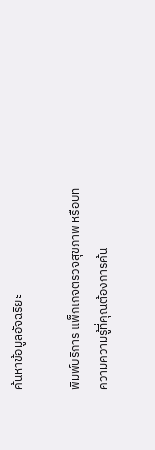ค้นหาข้อมูลอัจฉริยะ

พิมพ์บริการ แพ็กเกจตรวจสุขภาพ หรือบทความความรู้ที่คุณต้องการค้น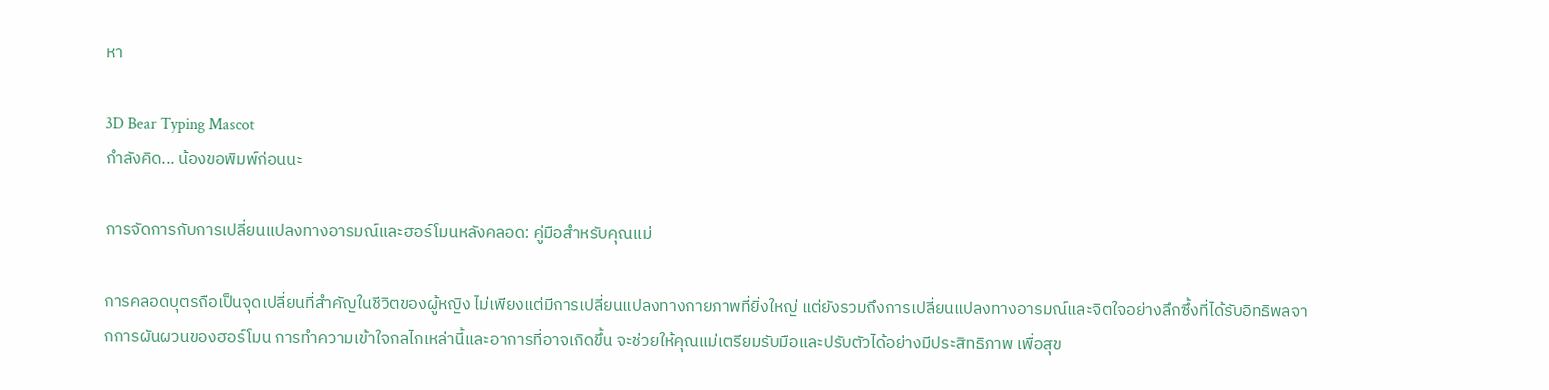หา

3D Bear Typing Mascot
กำลังคิด... น้องขอพิมพ์ก่อนนะ

การจัดการกับการเปลี่ยนแปลงทางอารมณ์และฮอร์โมนหลังคลอด: คู่มือสำหรับคุณแม่

การคลอดบุตรถือเป็นจุดเปลี่ยนที่สำคัญในชีวิตของผู้หญิง ไม่เพียงแต่มีการเปลี่ยนแปลงทางกายภาพที่ยิ่งใหญ่ แต่ยังรวมถึงการเปลี่ยนแปลงทางอารมณ์และจิตใจอย่างลึกซึ้งที่ได้รับอิทธิพลจากการผันผวนของฮอร์โมน การทำความเข้าใจกลไกเหล่านี้และอาการที่อาจเกิดขึ้น จะช่วยให้คุณแม่เตรียมรับมือและปรับตัวได้อย่างมีประสิทธิภาพ เพื่อสุข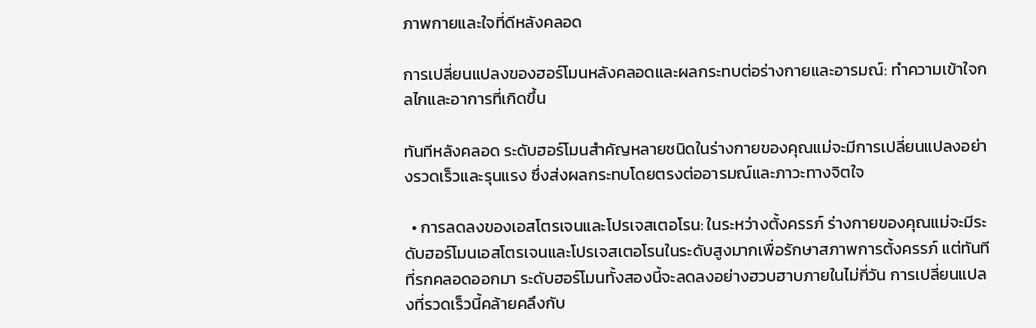ภาพกายและใจที่ดีหลังคลอด

การเปลี่ยนแปลงของฮอร์โมนหลังคลอดและผลกระทบต่อร่างกายและอารมณ์: ทำความเข้าใจกลไกและอาการที่เกิดขึ้น

ทันทีหลังคลอด ระดับฮอร์โมนสำคัญหลายชนิดในร่างกายของคุณแม่จะมีการเปลี่ยนแปลงอย่างรวดเร็วและรุนแรง ซึ่งส่งผลกระทบโดยตรงต่ออารมณ์และภาวะทางจิตใจ

  • การลดลงของเอสโตรเจนและโปรเจสเตอโรน: ในระหว่างตั้งครรภ์ ร่างกายของคุณแม่จะมีระดับฮอร์โมนเอสโตรเจนและโปรเจสเตอโรนในระดับสูงมากเพื่อรักษาสภาพการตั้งครรภ์ แต่ทันทีที่รกคลอดออกมา ระดับฮอร์โมนทั้งสองนี้จะลดลงอย่างฮวบฮาบภายในไม่กี่วัน การเปลี่ยนแปลงที่รวดเร็วนี้คล้ายคลึงกับ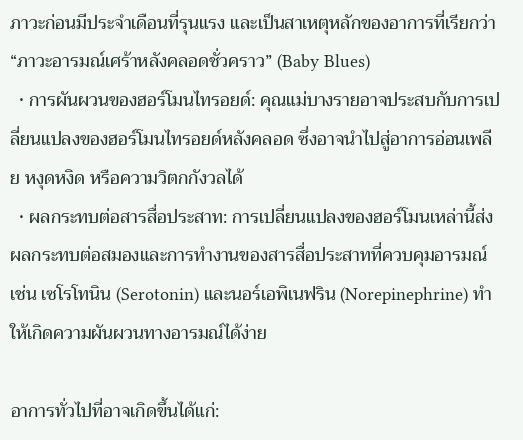ภาวะก่อนมีประจำเดือนที่รุนแรง และเป็นสาเหตุหลักของอาการที่เรียกว่า “ภาวะอารมณ์เศร้าหลังคลอดชั่วคราว” (Baby Blues)
  • การผันผวนของฮอร์โมนไทรอยด์: คุณแม่บางรายอาจประสบกับการเปลี่ยนแปลงของฮอร์โมนไทรอยด์หลังคลอด ซึ่งอาจนำไปสู่อาการอ่อนเพลีย หงุดหงิด หรือความวิตกกังวลได้
  • ผลกระทบต่อสารสื่อประสาท: การเปลี่ยนแปลงของฮอร์โมนเหล่านี้ส่งผลกระทบต่อสมองและการทำงานของสารสื่อประสาทที่ควบคุมอารมณ์ เช่น เซโรโทนิน (Serotonin) และนอร์เอพิเนฟริน (Norepinephrine) ทำให้เกิดความผันผวนทางอารมณ์ได้ง่าย

อาการทั่วไปที่อาจเกิดขึ้นได้แก่: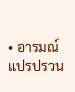• อารมณ์แปรปรวน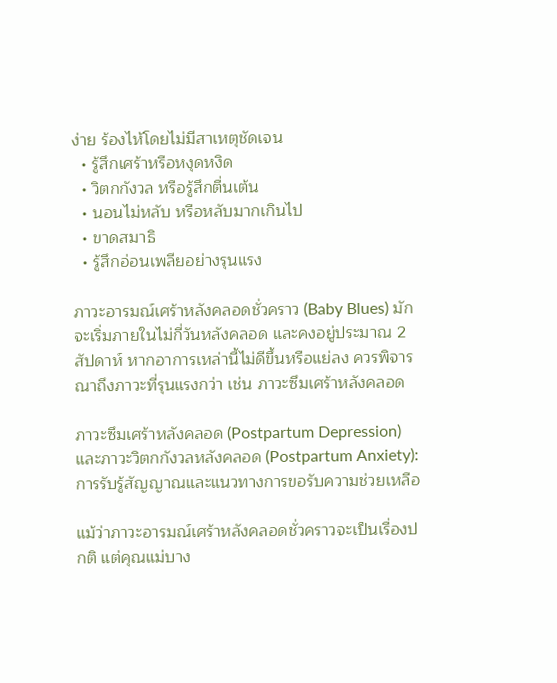ง่าย ร้องไห้โดยไม่มีสาเหตุชัดเจน
  • รู้สึกเศร้าหรือหงุดหงิด
  • วิตกกังวล หรือรู้สึกตื่นเต้น
  • นอนไม่หลับ หรือหลับมากเกินไป
  • ขาดสมาธิ
  • รู้สึกอ่อนเพลียอย่างรุนแรง

ภาวะอารมณ์เศร้าหลังคลอดชั่วคราว (Baby Blues) มักจะเริ่มภายในไม่กี่วันหลังคลอด และคงอยู่ประมาณ 2 สัปดาห์ หากอาการเหล่านี้ไม่ดีขึ้นหรือแย่ลง ควรพิจารณาถึงภาวะที่รุนแรงกว่า เช่น ภาวะซึมเศร้าหลังคลอด

ภาวะซึมเศร้าหลังคลอด (Postpartum Depression) และภาวะวิตกกังวลหลังคลอด (Postpartum Anxiety): การรับรู้สัญญาณและแนวทางการขอรับความช่วยเหลือ

แม้ว่าภาวะอารมณ์เศร้าหลังคลอดชั่วคราวจะเป็นเรื่องปกติ แต่คุณแม่บาง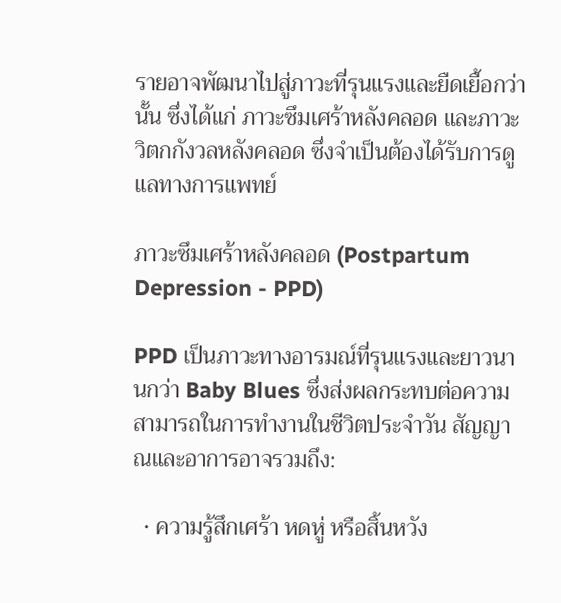รายอาจพัฒนาไปสู่ภาวะที่รุนแรงและยืดเยื้อกว่านั้น ซึ่งได้แก่ ภาวะซึมเศร้าหลังคลอด และภาวะวิตกกังวลหลังคลอด ซึ่งจำเป็นต้องได้รับการดูแลทางการแพทย์

ภาวะซึมเศร้าหลังคลอด (Postpartum Depression - PPD)

PPD เป็นภาวะทางอารมณ์ที่รุนแรงและยาวนานกว่า Baby Blues ซึ่งส่งผลกระทบต่อความสามารถในการทำงานในชีวิตประจำวัน สัญญาณและอาการอาจรวมถึง:

  • ความรู้สึกเศร้า หดหู่ หรือสิ้นหวัง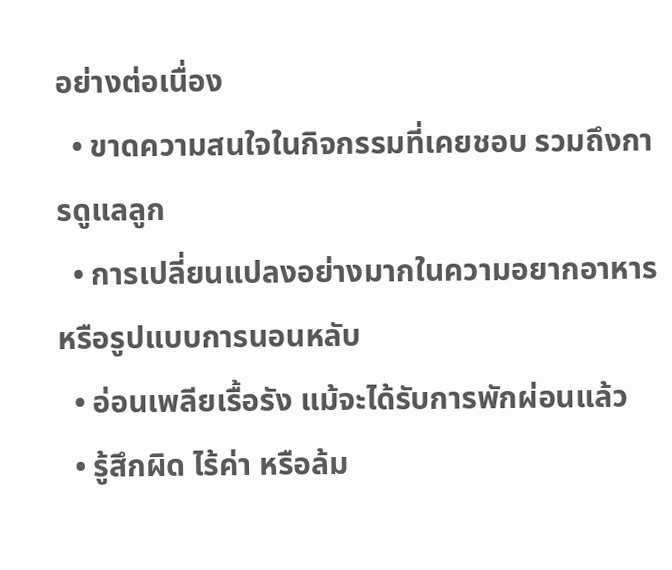อย่างต่อเนื่อง
  • ขาดความสนใจในกิจกรรมที่เคยชอบ รวมถึงการดูแลลูก
  • การเปลี่ยนแปลงอย่างมากในความอยากอาหาร หรือรูปแบบการนอนหลับ
  • อ่อนเพลียเรื้อรัง แม้จะได้รับการพักผ่อนแล้ว
  • รู้สึกผิด ไร้ค่า หรือล้ม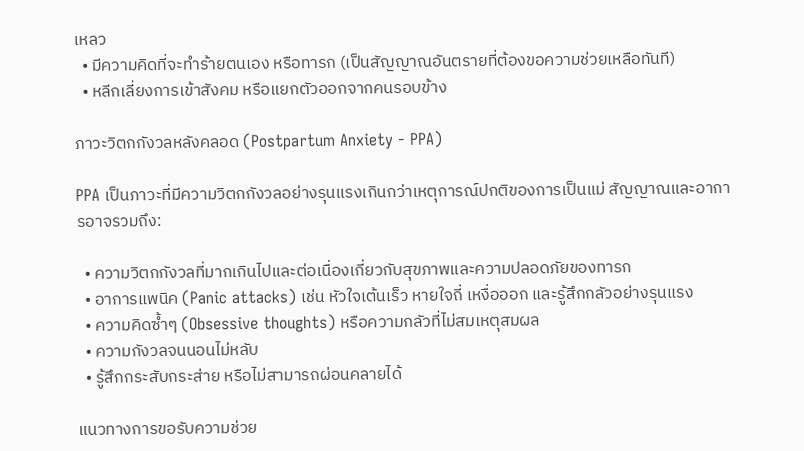เหลว
  • มีความคิดที่จะทำร้ายตนเอง หรือทารก (เป็นสัญญาณอันตรายที่ต้องขอความช่วยเหลือทันที)
  • หลีกเลี่ยงการเข้าสังคม หรือแยกตัวออกจากคนรอบข้าง

ภาวะวิตกกังวลหลังคลอด (Postpartum Anxiety - PPA)

PPA เป็นภาวะที่มีความวิตกกังวลอย่างรุนแรงเกินกว่าเหตุการณ์ปกติของการเป็นแม่ สัญญาณและอาการอาจรวมถึง:

  • ความวิตกกังวลที่มากเกินไปและต่อเนื่องเกี่ยวกับสุขภาพและความปลอดภัยของทารก
  • อาการแพนิค (Panic attacks) เช่น หัวใจเต้นเร็ว หายใจถี่ เหงื่อออก และรู้สึกกลัวอย่างรุนแรง
  • ความคิดซ้ำๆ (Obsessive thoughts) หรือความกลัวที่ไม่สมเหตุสมผล
  • ความกังวลจนนอนไม่หลับ
  • รู้สึกกระสับกระส่าย หรือไม่สามารถผ่อนคลายได้

แนวทางการขอรับความช่วย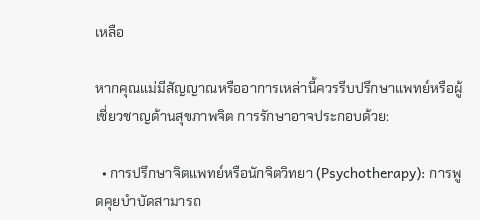เหลือ

หากคุณแม่มีสัญญาณหรืออาการเหล่านี้ควรรีบปรึกษาแพทย์หรือผู้เชี่ยวชาญด้านสุขภาพจิต การรักษาอาจประกอบด้วย:

  • การปรึกษาจิตแพทย์หรือนักจิตวิทยา (Psychotherapy): การพูดคุยบำบัดสามารถ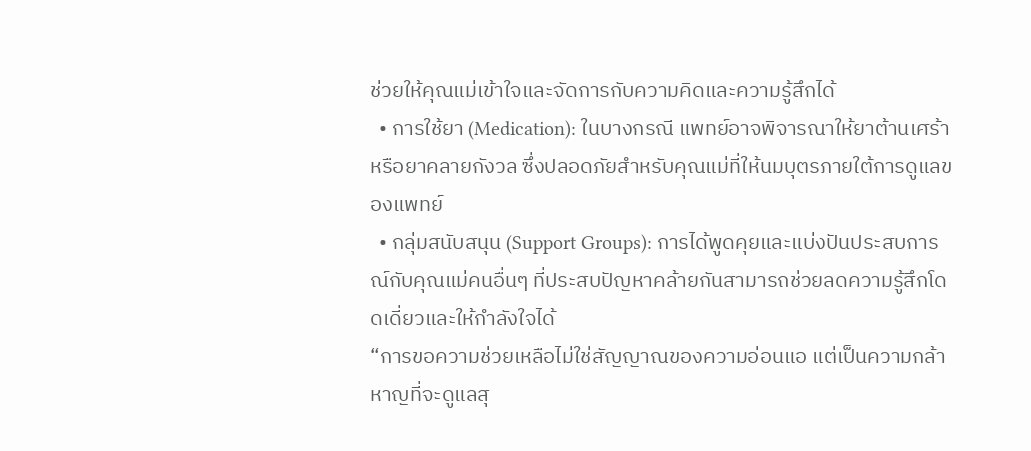ช่วยให้คุณแม่เข้าใจและจัดการกับความคิดและความรู้สึกได้
  • การใช้ยา (Medication): ในบางกรณี แพทย์อาจพิจารณาให้ยาต้านเศร้าหรือยาคลายกังวล ซึ่งปลอดภัยสำหรับคุณแม่ที่ให้นมบุตรภายใต้การดูแลของแพทย์
  • กลุ่มสนับสนุน (Support Groups): การได้พูดคุยและแบ่งปันประสบการณ์กับคุณแม่คนอื่นๆ ที่ประสบปัญหาคล้ายกันสามารถช่วยลดความรู้สึกโดดเดี่ยวและให้กำลังใจได้
“การขอความช่วยเหลือไม่ใช่สัญญาณของความอ่อนแอ แต่เป็นความกล้าหาญที่จะดูแลสุ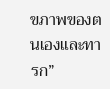ขภาพของตนเองและทารก”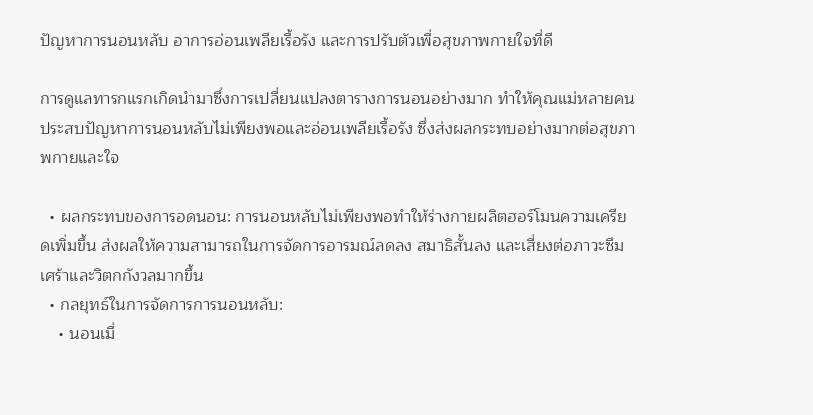ปัญหาการนอนหลับ อาการอ่อนเพลียเรื้อรัง และการปรับตัวเพื่อสุขภาพกายใจที่ดี

การดูแลทารกแรกเกิดนำมาซึ่งการเปลี่ยนแปลงตารางการนอนอย่างมาก ทำให้คุณแม่หลายคนประสบปัญหาการนอนหลับไม่เพียงพอและอ่อนเพลียเรื้อรัง ซึ่งส่งผลกระทบอย่างมากต่อสุขภาพกายและใจ

  • ผลกระทบของการอดนอน: การนอนหลับไม่เพียงพอทำให้ร่างกายผลิตฮอร์โมนความเครียดเพิ่มขึ้น ส่งผลให้ความสามารถในการจัดการอารมณ์ลดลง สมาธิสั้นลง และเสี่ยงต่อภาวะซึมเศร้าและวิตกกังวลมากขึ้น
  • กลยุทธ์ในการจัดการการนอนหลับ:
    • นอนเมื่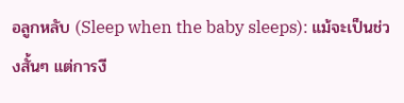อลูกหลับ (Sleep when the baby sleeps): แม้จะเป็นช่วงสั้นๆ แต่การงี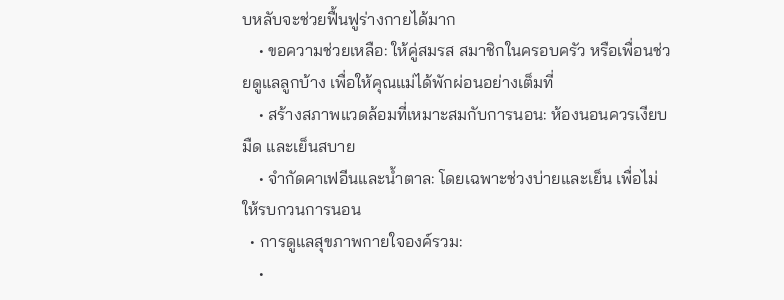บหลับจะช่วยฟื้นฟูร่างกายได้มาก
    • ขอความช่วยเหลือ: ให้คู่สมรส สมาชิกในครอบครัว หรือเพื่อนช่วยดูแลลูกบ้าง เพื่อให้คุณแม่ได้พักผ่อนอย่างเต็มที่
    • สร้างสภาพแวดล้อมที่เหมาะสมกับการนอน: ห้องนอนควรเงียบ มืด และเย็นสบาย
    • จำกัดคาเฟอีนและน้ำตาล: โดยเฉพาะช่วงบ่ายและเย็น เพื่อไม่ให้รบกวนการนอน
  • การดูแลสุขภาพกายใจองค์รวม:
    •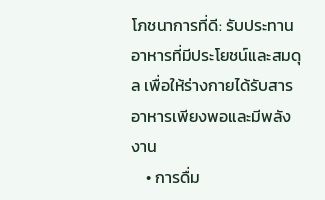โภชนาการที่ดี: รับประทานอาหารที่มีประโยชน์และสมดุล เพื่อให้ร่างกายได้รับสารอาหารเพียงพอและมีพลังงาน
    • การดื่ม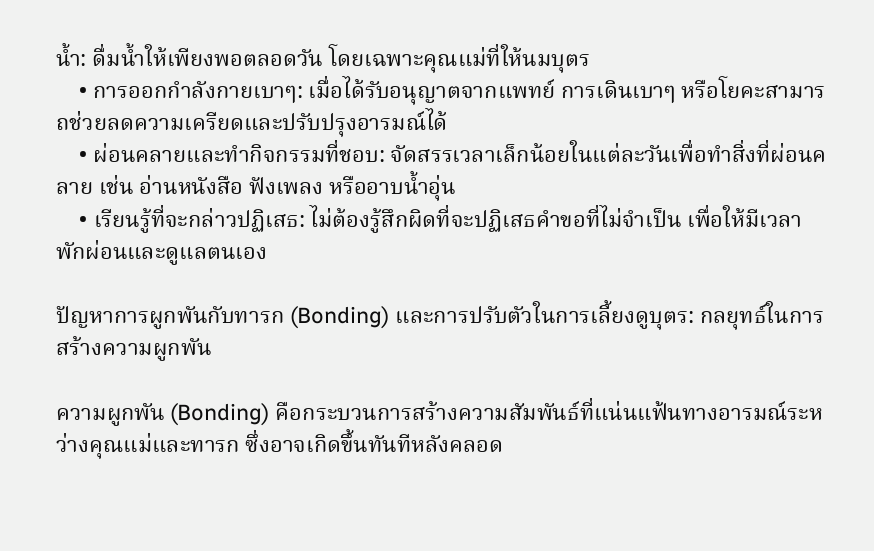น้ำ: ดื่มน้ำให้เพียงพอตลอดวัน โดยเฉพาะคุณแม่ที่ให้นมบุตร
    • การออกกำลังกายเบาๆ: เมื่อได้รับอนุญาตจากแพทย์ การเดินเบาๆ หรือโยคะสามารถช่วยลดความเครียดและปรับปรุงอารมณ์ได้
    • ผ่อนคลายและทำกิจกรรมที่ชอบ: จัดสรรเวลาเล็กน้อยในแต่ละวันเพื่อทำสิ่งที่ผ่อนคลาย เช่น อ่านหนังสือ ฟังเพลง หรืออาบน้ำอุ่น
    • เรียนรู้ที่จะกล่าวปฏิเสธ: ไม่ต้องรู้สึกผิดที่จะปฏิเสธคำขอที่ไม่จำเป็น เพื่อให้มีเวลาพักผ่อนและดูแลตนเอง

ปัญหาการผูกพันกับทารก (Bonding) และการปรับตัวในการเลี้ยงดูบุตร: กลยุทธ์ในการสร้างความผูกพัน

ความผูกพัน (Bonding) คือกระบวนการสร้างความสัมพันธ์ที่แน่นแฟ้นทางอารมณ์ระหว่างคุณแม่และทารก ซึ่งอาจเกิดขึ้นทันทีหลังคลอด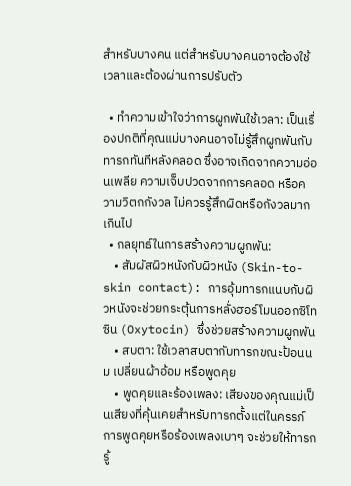สำหรับบางคน แต่สำหรับบางคนอาจต้องใช้เวลาและต้องผ่านการปรับตัว

  • ทำความเข้าใจว่าการผูกพันใช้เวลา: เป็นเรื่องปกติที่คุณแม่บางคนอาจไม่รู้สึกผูกพันกับทารกทันทีหลังคลอด ซึ่งอาจเกิดจากความอ่อนเพลีย ความเจ็บปวดจากการคลอด หรือความวิตกกังวล ไม่ควรรู้สึกผิดหรือกังวลมากเกินไป
  • กลยุทธ์ในการสร้างความผูกพัน:
    • สัมผัสผิวหนังกับผิวหนัง (Skin-to-skin contact): การอุ้มทารกแนบกับผิวหนังจะช่วยกระตุ้นการหลั่งฮอร์โมนออกซิโทซิน (Oxytocin) ซึ่งช่วยสร้างความผูกพัน
    • สบตา: ใช้เวลาสบตากับทารกขณะป้อนนม เปลี่ยนผ้าอ้อม หรือพูดคุย
    • พูดคุยและร้องเพลง: เสียงของคุณแม่เป็นเสียงที่คุ้นเคยสำหรับทารกตั้งแต่ในครรภ์ การพูดคุยหรือร้องเพลงเบาๆ จะช่วยให้ทารกรู้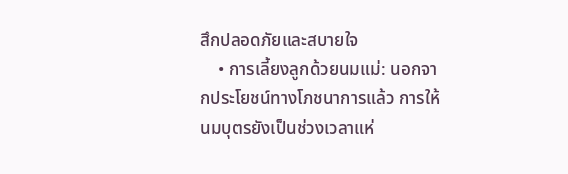สึกปลอดภัยและสบายใจ
    • การเลี้ยงลูกด้วยนมแม่: นอกจากประโยชน์ทางโภชนาการแล้ว การให้นมบุตรยังเป็นช่วงเวลาแห่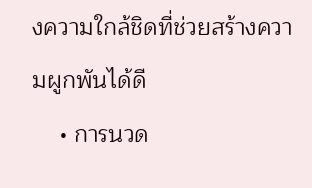งความใกล้ชิดที่ช่วยสร้างความผูกพันได้ดี
    • การนวด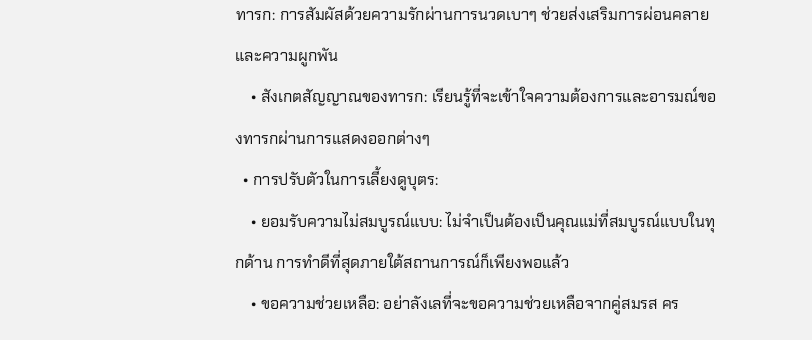ทารก: การสัมผัสด้วยความรักผ่านการนวดเบาๆ ช่วยส่งเสริมการผ่อนคลายและความผูกพัน
    • สังเกตสัญญาณของทารก: เรียนรู้ที่จะเข้าใจความต้องการและอารมณ์ของทารกผ่านการแสดงออกต่างๆ
  • การปรับตัวในการเลี้ยงดูบุตร:
    • ยอมรับความไม่สมบูรณ์แบบ: ไม่จำเป็นต้องเป็นคุณแม่ที่สมบูรณ์แบบในทุกด้าน การทำดีที่สุดภายใต้สถานการณ์ก็เพียงพอแล้ว
    • ขอความช่วยเหลือ: อย่าลังเลที่จะขอความช่วยเหลือจากคู่สมรส คร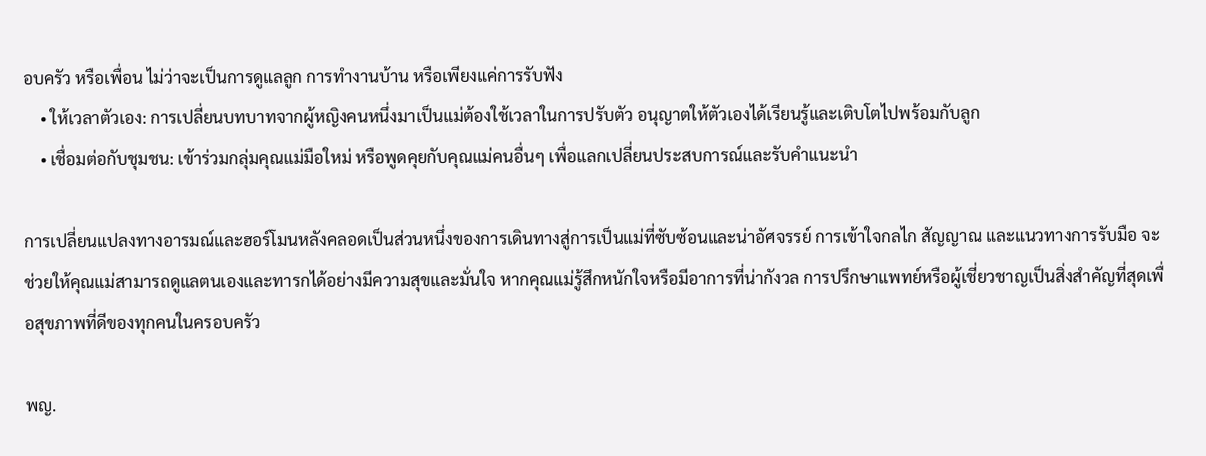อบครัว หรือเพื่อน ไม่ว่าจะเป็นการดูแลลูก การทำงานบ้าน หรือเพียงแค่การรับฟัง
    • ให้เวลาตัวเอง: การเปลี่ยนบทบาทจากผู้หญิงคนหนึ่งมาเป็นแม่ต้องใช้เวลาในการปรับตัว อนุญาตให้ตัวเองได้เรียนรู้และเติบโตไปพร้อมกับลูก
    • เชื่อมต่อกับชุมชน: เข้าร่วมกลุ่มคุณแม่มือใหม่ หรือพูดคุยกับคุณแม่คนอื่นๆ เพื่อแลกเปลี่ยนประสบการณ์และรับคำแนะนำ

การเปลี่ยนแปลงทางอารมณ์และฮอร์โมนหลังคลอดเป็นส่วนหนึ่งของการเดินทางสู่การเป็นแม่ที่ซับซ้อนและน่าอัศจรรย์ การเข้าใจกลไก สัญญาณ และแนวทางการรับมือ จะช่วยให้คุณแม่สามารถดูแลตนเองและทารกได้อย่างมีความสุขและมั่นใจ หากคุณแม่รู้สึกหนักใจหรือมีอาการที่น่ากังวล การปรึกษาแพทย์หรือผู้เชี่ยวชาญเป็นสิ่งสำคัญที่สุดเพื่อสุขภาพที่ดีของทุกคนในครอบครัว

พญ.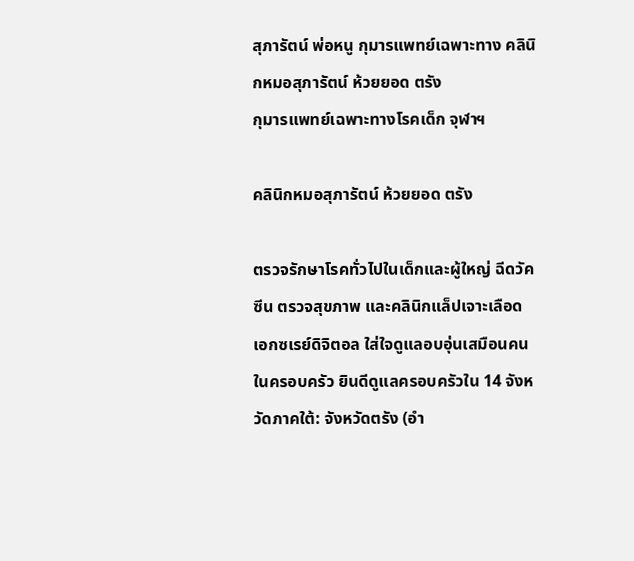สุภารัตน์ พ่อหนู กุมารแพทย์เฉพาะทาง คลินิกหมอสุภารัตน์ ห้วยยอด ตรัง
กุมารแพทย์เฉพาะทางโรคเด็ก จุฬาฯ

คลินิกหมอสุภารัตน์ ห้วยยอด ตรัง

ตรวจรักษาโรคทั่วไปในเด็กและผู้ใหญ่ ฉีดวัคซีน ตรวจสุขภาพ และคลินิกแล็ปเจาะเลือด เอกซเรย์ดิจิตอล ใส่ใจดูแลอบอุ่นเสมือนคนในครอบครัว ยินดีดูแลครอบครัวใน 14 จังหวัดภาคใต้: จังหวัดตรัง (อำ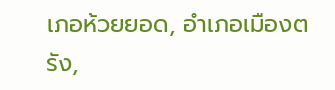เภอห้วยยอด, อำเภอเมืองตรัง,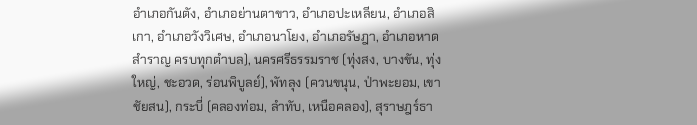อำเภอกันตัง, อำเภอย่านตาขาว, อำเภอปะเหลียน, อำเภอสิเกา, อำเภอวังวิเศษ, อำเภอนาโยง, อำเภอรัษฎา, อำเภอหาดสำราญ ครบทุกตำบล), นครศรีธรรมราช (ทุ่งสง, บางขัน, ทุ่งใหญ่, ชะอวด, ร่อนพิบูลย์), พัทลุง (ควนขนุน, ป่าพะยอม, เขาชัยสน), กระบี่ (คลองท่อม, ลำทับ, เหนือคลอง), สุราษฎร์ธา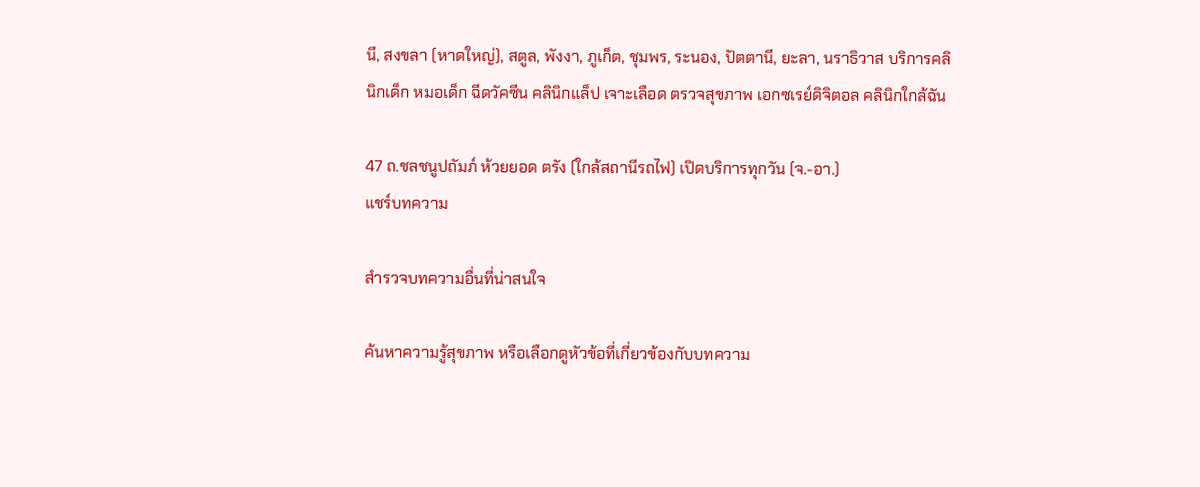นี, สงขลา (หาดใหญ่), สตูล, พังงา, ภูเก็ต, ชุมพร, ระนอง, ปัตตานี, ยะลา, นราธิวาส บริการคลินิกเด็ก หมอเด็ก ฉีดวัคซีน คลินิกแล็ป เจาะเลือด ตรวจสุขภาพ เอกซเรย์ดิจิตอล คลินิกใกล้ฉัน

47 ถ.ชลชนูปถัมภ์ ห้วยยอด ตรัง (ใกล้สถานีรถไฟ) เปิดบริการทุกวัน (จ.-อา.)
แชร์บทความ

สำรวจบทความอื่นที่น่าสนใจ

ค้นหาความรู้สุขภาพ หรือเลือกดูหัวข้อที่เกี่ยวข้องกับบทความ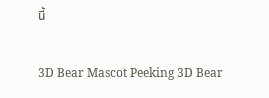นี้

3D Bear Mascot Peeking 3D Bear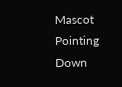Mascot Pointing Down